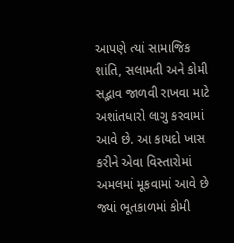આપણે ત્યાં સામાજિક શાંતિ, સલામતી અને કોમી સદ્ભાવ જાળવી રાખવા માટે અશાંતધારો લાગુ કરવામાં આવે છે. આ કાયદો ખાસ કરીને એવા વિસ્તારોમાં અમલમાં મૂકવામાં આવે છે જ્યાં ભૂતકાળમાં કોમી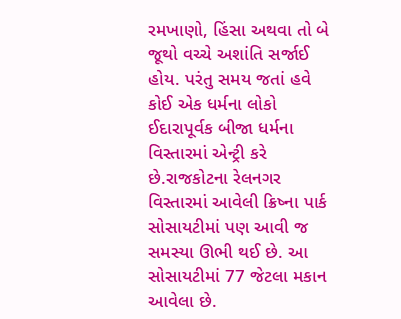રમખાણો, હિંસા અથવા તો બે જૂથો વચ્ચે અશાંતિ સર્જાઈ હોય. પરંતુ સમય જતાં હવે કોઈ એક ધર્મના લોકો ઈદારાપૂર્વક બીજા ધર્મના વિસ્તારમાં એન્ટ્રી કરે છે.રાજકોટના રેલનગર વિસ્તારમાં આવેલી ક્રિષ્ના પાર્ક સોસાયટીમાં પણ આવી જ સમસ્યા ઊભી થઈ છે. આ સોસાયટીમાં 77 જેટલા મકાન આવેલા છે.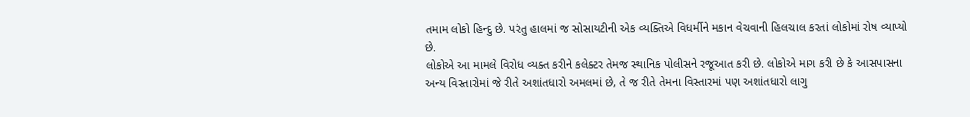તમામ લોકો હિન્દુ છે. પરંતુ હાલમાં જ સોસાયટીની એક વ્યક્તિએ વિધર્મીને મકાન વેચવાની હિલચાલ કરતાં લોકોમાં રોષ વ્યાપ્યો છે.
લોકોએ આ મામલે વિરોધ વ્યક્ત કરીને કલેક્ટર તેમજ સ્થાનિક પોલીસને રજૂઆત કરી છે. લોકોએ માગ કરી છે કે આસપાસના અન્ય વિસ્તારોમાં જે રીતે અશાંતધારો અમલમાં છે, તે જ રીતે તેમના વિસ્તારમાં પણ અશાંતધારો લાગુ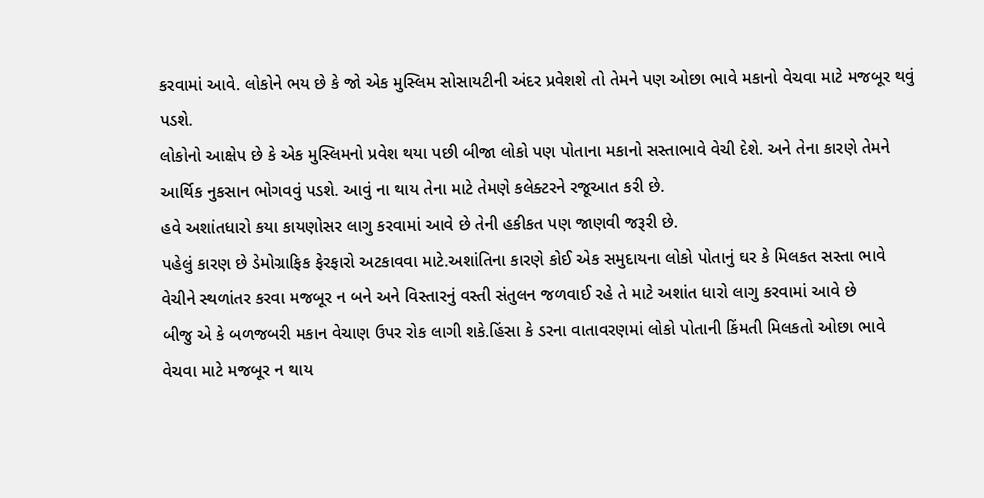કરવામાં આવે. લોકોને ભય છે કે જો એક મુસ્લિમ સોસાયટીની અંદર પ્રવેશશે તો તેમને પણ ઓછા ભાવે મકાનો વેચવા માટે મજબૂર થવું પડશે.
લોકોનો આક્ષેપ છે કે એક મુસ્લિમનો પ્રવેશ થયા પછી બીજા લોકો પણ પોતાના મકાનો સસ્તાભાવે વેચી દેશે. અને તેના કારણે તેમને આર્થિક નુકસાન ભોગવવું પડશે. આવું ના થાય તેના માટે તેમણે કલેક્ટરને રજૂઆત કરી છે.
હવે અશાંતધારો કયા કાયણોસર લાગુ કરવામાં આવે છે તેની હકીકત પણ જાણવી જરૂરી છે.
પહેલું કારણ છે ડેમોગ્રાફિક ફેરફારો અટકાવવા માટે.અશાંતિના કારણે કોઈ એક સમુદાયના લોકો પોતાનું ઘર કે મિલકત સસ્તા ભાવે વેચીને સ્થળાંતર કરવા મજબૂર ન બને અને વિસ્તારનું વસ્તી સંતુલન જળવાઈ રહે તે માટે અશાંત ધારો લાગુ કરવામાં આવે છે
બીજુ એ કે બળજબરી મકાન વેચાણ ઉપર રોક લાગી શકે.હિંસા કે ડરના વાતાવરણમાં લોકો પોતાની કિંમતી મિલકતો ઓછા ભાવે વેચવા માટે મજબૂર ન થાય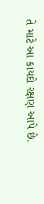તે માટે આ કાયદો રક્ષણ આપે છે.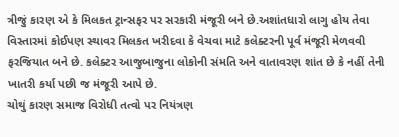ત્રીજું કારણ એ કે મિલકત ટ્રાન્સફર પર સરકારી મંજૂરી બને છે.અશાંતધારો લાગુ હોય તેવા વિસ્તારમાં કોઈપણ સ્થાવર મિલકત ખરીદવા કે વેચવા માટે કલેક્ટરની પૂર્વ મંજૂરી મેળવવી ફરજિયાત બને છે. કલેક્ટર આજુબાજુના લોકોની સંમતિ અને વાતાવરણ શાંત છે કે નહીં તેની ખાતરી કર્યા પછી જ મંજૂરી આપે છે.
ચોથું કારણ સમાજ વિરોધી તત્વો પર નિયંત્રણ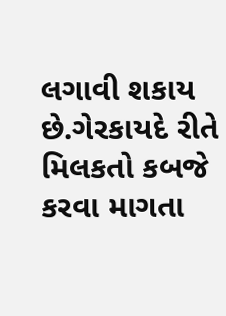લગાવી શકાય છે.ગેરકાયદે રીતે મિલકતો કબજે કરવા માગતા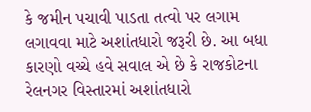કે જમીન પચાવી પાડતા તત્વો પર લગામ લગાવવા માટે અશાંતધારો જરૂરી છે. આ બધા કારણો વચ્ચે હવે સવાલ એ છે કે રાજકોટના રેલનગર વિસ્તારમાં અશાંતધારો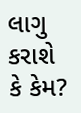લાગુ કરાશે કે કેમ?